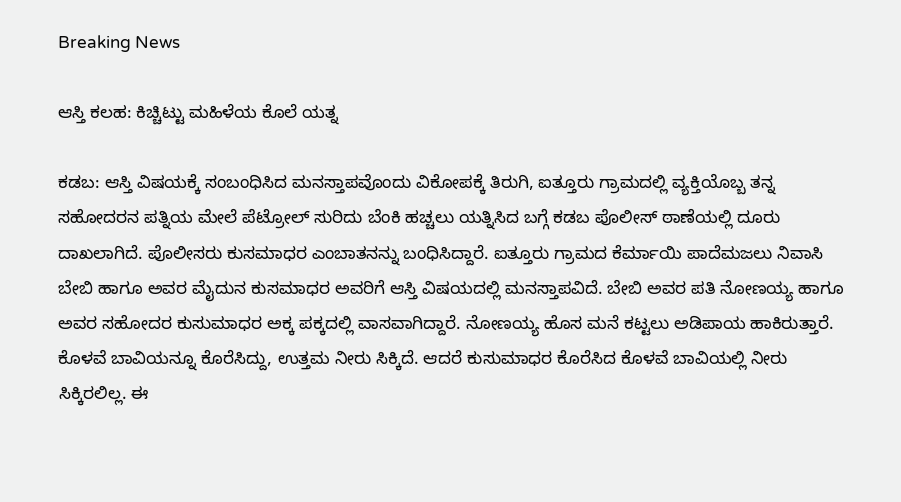Breaking News

ಆಸ್ತಿ ಕಲಹ: ಕಿಚ್ಚಿಟ್ಟು ಮಹಿಳೆಯ ಕೊಲೆ ಯತ್ನ

ಕಡಬ: ಆಸ್ತಿ ವಿಷಯಕ್ಕೆ ಸಂಬಂಧಿಸಿದ ಮನಸ್ತಾಪವೊಂದು ವಿಕೋಪಕ್ಕೆ ತಿರುಗಿ, ಐತ್ತೂರು ಗ್ರಾಮದಲ್ಲಿ ವ್ಯಕ್ತಿಯೊಬ್ಬ ತನ್ನ ಸಹೋದರನ ಪತ್ನಿಯ ಮೇಲೆ ಪೆಟ್ರೋಲ್‌ ಸುರಿದು ಬೆಂಕಿ ಹಚ್ಚಲು ಯತ್ನಿಸಿದ ಬಗ್ಗೆ ಕಡಬ ಪೊಲೀಸ್‌ ಠಾಣೆಯಲ್ಲಿ ದೂರು ದಾಖಲಾಗಿದೆ. ಪೊಲೀಸರು ಕುಸಮಾಧರ ಎಂಬಾತನನ್ನು ಬಂಧಿಸಿದ್ದಾರೆ. ಐತ್ತೂರು ಗ್ರಾಮದ ಕೆರ್ಮಾಯಿ ಪಾದೆಮಜಲು ನಿವಾಸಿ ಬೇಬಿ ಹಾಗೂ ಅವರ ಮೈದುನ ಕುಸಮಾಧರ ಅವರಿಗೆ ಆಸ್ತಿ ವಿಷಯದಲ್ಲಿ ಮನಸ್ತಾಪವಿದೆ. ಬೇಬಿ ಅವರ ಪತಿ ನೋಣಯ್ಯ ಹಾಗೂ ಅವರ ಸಹೋದರ ಕುಸುಮಾಧರ ಅಕ್ಕ ಪಕ್ಕದಲ್ಲಿ ವಾಸವಾಗಿದ್ದಾರೆ. ನೋಣಯ್ಯ ಹೊಸ ಮನೆ ಕಟ್ಟಲು ಅಡಿಪಾಯ ಹಾಕಿರುತ್ತಾರೆ. ಕೊಳವೆ ಬಾವಿಯನ್ನೂ ಕೊರೆಸಿದ್ದು, ಉತ್ತಮ ನೀರು ಸಿಕ್ಕಿದೆ. ಆದರೆ ಕುಸುಮಾಧರ ಕೊರೆಸಿದ ಕೊಳವೆ ಬಾವಿಯಲ್ಲಿ ನೀರು ಸಿಕ್ಕಿರಲಿಲ್ಲ. ಈ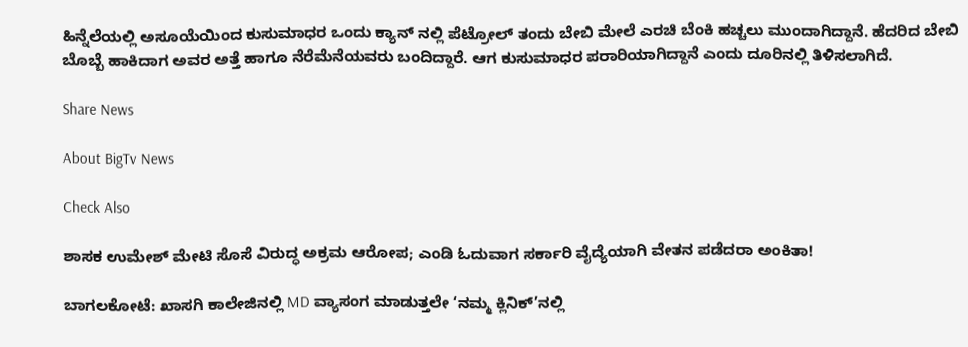ಹಿನ್ನೆಲೆಯಲ್ಲಿ ಅಸೂಯೆಯಿಂದ ಕುಸುಮಾಧರ ಒಂದು ಕ್ಯಾನ್‌ ನಲ್ಲಿ ಪೆಟ್ರೋಲ್‌ ತಂದು ಬೇಬಿ ಮೇಲೆ ಎರಚಿ ಬೆಂಕಿ ಹಚ್ಚಲು ಮುಂದಾಗಿದ್ದಾನೆ. ಹೆದರಿದ ಬೇಬಿ ಬೊಬ್ಬೆ ಹಾಕಿದಾಗ ಅವರ ಅತ್ತೆ ಹಾಗೂ ನೆರೆಮೆನೆಯವರು ಬಂದಿದ್ದಾರೆ. ಆಗ ಕುಸುಮಾಧರ ಪರಾರಿಯಾಗಿದ್ದಾನೆ ಎಂದು ದೂರಿನಲ್ಲಿ ತಿಳಿಸಲಾಗಿದೆ.

Share News

About BigTv News

Check Also

ಶಾಸಕ ಉಮೇಶ್ ಮೇಟಿ ಸೊಸೆ ವಿರುದ್ಧ ಅಕ್ರಮ ಆರೋಪ; ಎಂಡಿ ಓದುವಾಗ ಸರ್ಕಾರಿ ವೈದ್ಯೆಯಾಗಿ ವೇತನ ಪಡೆದರಾ ಅಂಕಿತಾ!

ಬಾಗಲಕೋಟೆ: ಖಾಸಗಿ ಕಾಲೇಜಿನಲ್ಲಿ MD ವ್ಯಾಸಂಗ ಮಾಡುತ್ತಲೇ ‘ನಮ್ಮ ಕ್ಲಿನಿಕ್’ನಲ್ಲಿ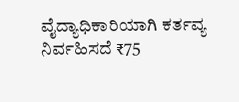ವೈದ್ಯಾಧಿಕಾರಿಯಾಗಿ ಕರ್ತವ್ಯ ನಿರ್ವಹಿಸದೆ ₹75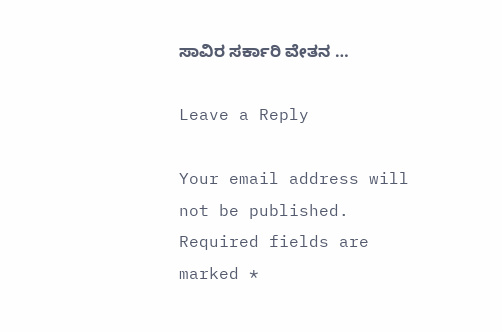ಸಾವಿರ ಸರ್ಕಾರಿ ವೇತನ …

Leave a Reply

Your email address will not be published. Required fields are marked *